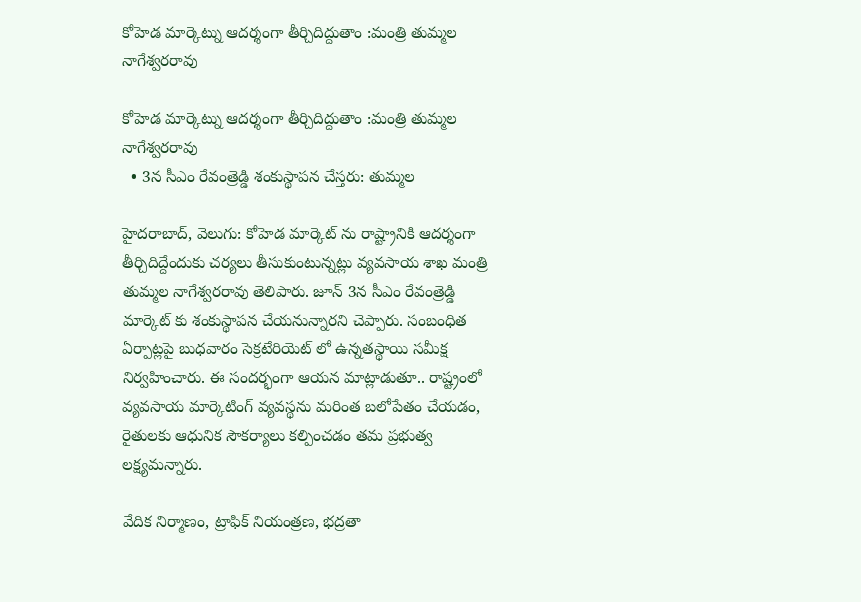కోహెడ మార్కెట్ను ఆదర్శంగా తీర్చిదిద్దుతాం :మంత్రి తుమ్మల నాగేశ్వరరావు

కోహెడ మార్కెట్ను ఆదర్శంగా తీర్చిదిద్దుతాం :మంత్రి తుమ్మల నాగేశ్వరరావు
  • 3న సీఎం రేవంత్రెడ్డి శంకుస్థాపన చేస్తరు: తుమ్మల

హైదరాబాద్‌‌‌‌, వెలుగు: కోహెడ మార్కెట్ ను రాష్ట్రానికి ఆదర్శంగా తీర్చిదిద్దేందుకు చర్యలు తీసుకుంటున్నట్లు వ్యవసాయ శాఖ మంత్రి తుమ్మల నాగేశ్వరరావు తెలిపారు. జూన్‌‌ 3న సీఎం రేవంత్రెడ్డి మార్కెట్ కు శంకుస్థాపన చేయనున్నారని చెప్పారు. సంబంధిత ఏర్పాట్లపై బుధవారం సెక్రటేరియెట్ లో ఉన్నతస్థాయి సమీక్ష నిర్వహించారు. ఈ సందర్భంగా ఆయన మాట్లాడుతూ.. రాష్ట్రంలో వ్యవసాయ మార్కెటింగ్ వ్యవస్థను మరింత బలోపేతం చేయడం, రైతులకు ఆధునిక సౌకర్యాలు కల్పించడం తమ ప్రభుత్వ లక్ష్యమన్నారు.

వేదిక నిర్మాణం, ట్రాఫిక్ నియంత్రణ, భద్రతా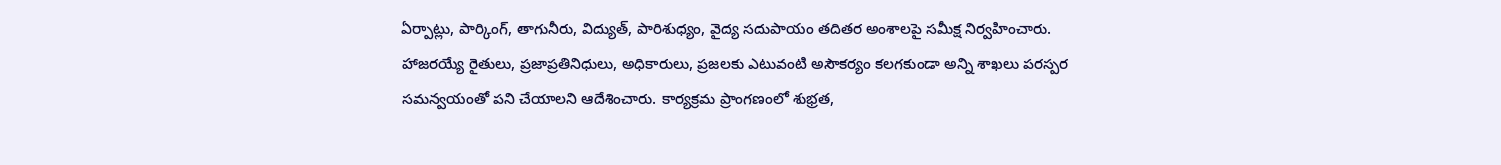ఏర్పాట్లు, పార్కింగ్‌‌, తాగునీరు, విద్యుత్‌‌, పారిశుధ్యం, వైద్య సదుపాయం తదితర అంశాలపై సమీక్ష నిర్వహించారు. హాజరయ్యే రైతులు, ప్రజాప్రతినిధులు, అధికారులు, ప్రజలకు ఎటువంటి అసౌకర్యం కలగకుండా అన్ని శాఖలు పరస్పర సమన్వయంతో పని చేయాలని ఆదేశించారు. కార్యక్రమ ప్రాంగణంలో శుభ్రత,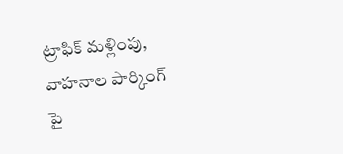ట్రాఫిక్ మళ్లింపు, వాహనాల పార్కింగ్‌‌ పై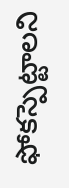ఫోకస్పెట్టాలని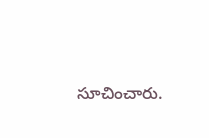సూచించారు.